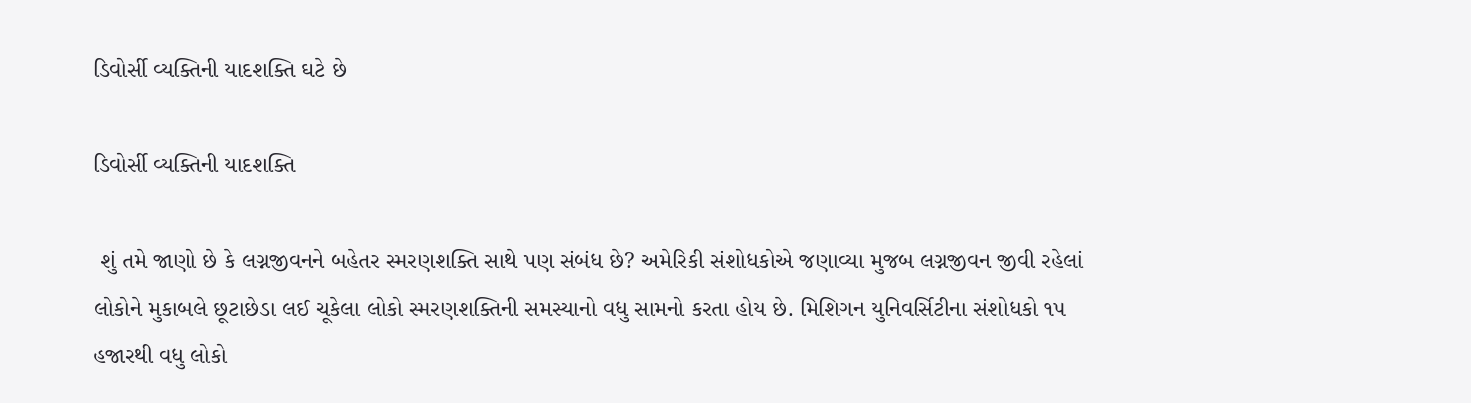ડિવોર્સી વ્યક્તિની યાદશક્તિ ઘટે છે

ડિવોર્સી વ્યક્તિની યાદશક્તિ

 શું તમે જાણો છે કે લગ્નજીવનને બહેતર સ્મરણશક્તિ સાથે પણ સંબંધ છે? અમેરિકી સંશોધકોએ જણાવ્યા મુજબ લગ્નજીવન જીવી રહેલાં લોકોને મુકાબલે છૂટાછેડા લઈ ચૂકેલા લોકો સ્મરણશક્તિની સમસ્યાનો વધુ સામનો કરતા હોય છે. મિશિગન યુનિવર્સિટીના સંશોધકો ૧૫ હજારથી વધુ લોકો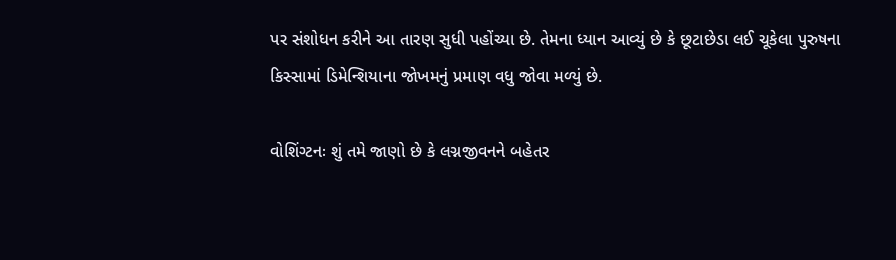પર સંશોધન કરીને આ તારણ સુધી પહોંચ્યા છે. તેમના ધ્યાન આવ્યું છે કે છૂટાછેડા લઈ ચૂકેલા પુરુષના કિસ્સામાં ડિમેન્શિયાના જોખમનું પ્રમાણ વધુ જોવા મળ્યું છે.

વોશિંગ્ટનઃ શું તમે જાણો છે કે લગ્નજીવનને બહેતર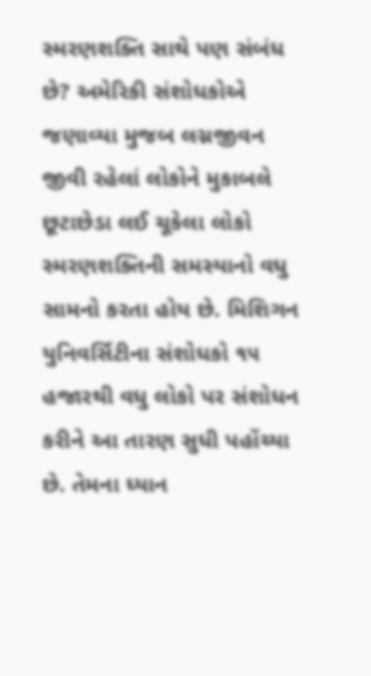સ્મરણશક્તિ સાથે પણ સંબંધ છે? અમેરિકી સંશોધકોએ જણાવ્યા મુજબ લગ્નજીવન જીવી રહેલાં લોકોને મુકાબલે છૂટાછેડા લઈ ચૂકેલા લોકો સ્મરણશક્તિની સમસ્યાનો વધુ સામનો કરતા હોય છે. મિશિગન યુનિવર્સિટીના સંશોધકો ૧૫ હજારથી વધુ લોકો પર સંશોધન કરીને આ તારણ સુધી પહોંચ્યા છે. તેમના ધ્યાન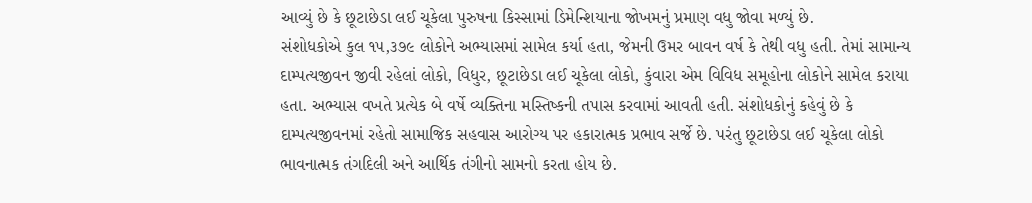આવ્યું છે કે છૂટાછેડા લઈ ચૂકેલા પુરુષના કિસ્સામાં ડિમેન્શિયાના જોખમનું પ્રમાણ વધુ જોવા મળ્યું છે.
સંશોધકોએ કુલ ૧૫,૩૭૯ લોકોને અભ્યાસમાં સામેલ કર્યા હતા, જેમની ઉમર બાવન વર્ષ કે તેથી વધુ હતી. તેમાં સામાન્ય દામ્પત્યજીવન જીવી રહેલાં લોકો, વિધુર, છૂટાછેડા લઈ ચૂકેલા લોકો, કુંવારા એમ વિવિધ સમૂહોના લોકોને સામેલ કરાયા હતા. અભ્યાસ વખતે પ્રત્યેક બે વર્ષે વ્યક્તિના મસ્તિષ્કની તપાસ કરવામાં આવતી હતી. સંશોધકોનું કહેવું છે કે દામ્પત્યજીવનમાં રહેતો સામાજિક સહવાસ આરોગ્ય પર હકારાત્મક પ્રભાવ સર્જે છે. પરંતુ છૂટાછેડા લઈ ચૂકેલા લોકો ભાવનાત્મક તંગદિલી અને આર્થિક તંગીનો સામનો કરતા હોય છે.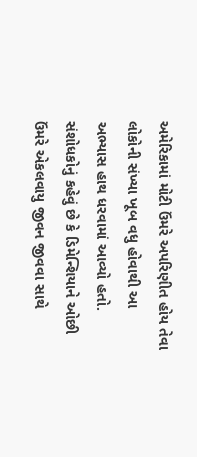અમેરિકામાં મોટી ઉંમરે અપરિણીત હોય તેવા લોકોની સંખ્યા ખૂબ વધુ હોવાથી આ અભ્યાસ હાથ ધરવામાં આવ્યો હતો. સંશોધકોનું કહેવું છે કે ડિમેન્શિયાને ઓછી ઉંમરે એકલવાયુ જીવન જીવવા સાથે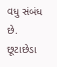વધુ સંબંધ છે. છૂટાછેડા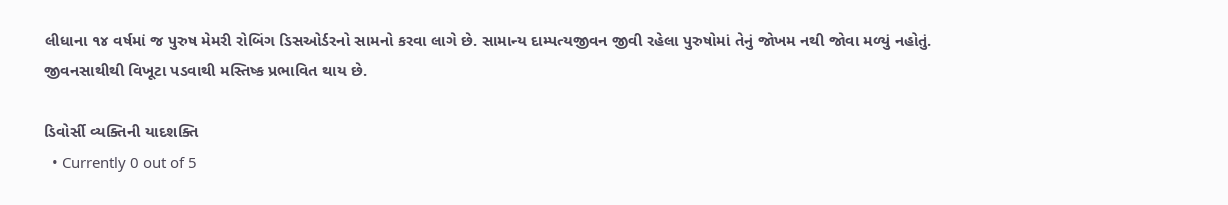લીધાના ૧૪ વર્ષમાં જ પુરુષ મેમરી રોબિંગ ડિસઓર્ડરનો સામનો કરવા લાગે છે. સામાન્ય દામ્પત્યજીવન જીવી રહેલા પુરુષોમાં તેનું જોખમ નથી જોવા મળ્યું નહોતું. જીવનસાથીથી વિખૂટા પડવાથી મસ્તિષ્ક પ્રભાવિત થાય છે.

ડિવોર્સી વ્યક્તિની યાદશક્તિ
  • Currently 0 out of 5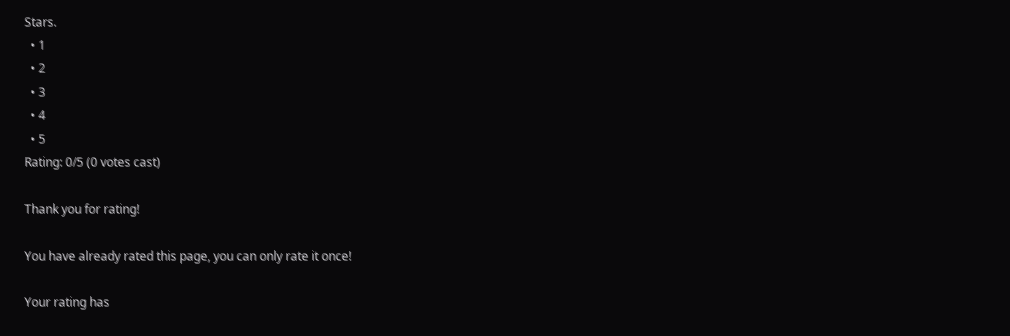Stars.
  • 1
  • 2
  • 3
  • 4
  • 5
Rating: 0/5 (0 votes cast)

Thank you for rating!

You have already rated this page, you can only rate it once!

Your rating has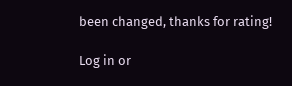been changed, thanks for rating!

Log in or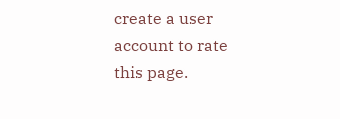create a user account to rate this page.